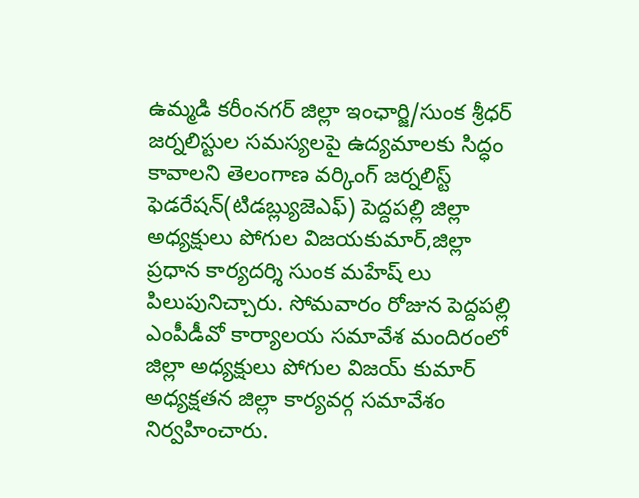ఉమ్మడి కరీంనగర్ జిల్లా ఇంఛార్జి/సుంక శ్రీధర్
జర్నలిస్టుల సమస్యలపై ఉద్యమాలకు సిద్ధం కావాలని తెలంగాణ వర్కింగ్ జర్నలిస్ట్ ఫెడరేషన్(టిడబ్ల్యుజెఎఫ్) పెద్దపల్లి జిల్లా అధ్యక్షులు పోగుల విజయకుమార్,జిల్లా ప్రధాన కార్యదర్శి సుంక మహేష్ లు పిలుపునిచ్చారు. సోమవారం రోజున పెద్దపల్లి ఎంపీడీవో కార్యాలయ సమావేశ మందిరంలో జిల్లా అధ్యక్షులు పోగుల విజయ్ కుమార్ అధ్యక్షతన జిల్లా కార్యవర్గ సమావేశం నిర్వహించారు.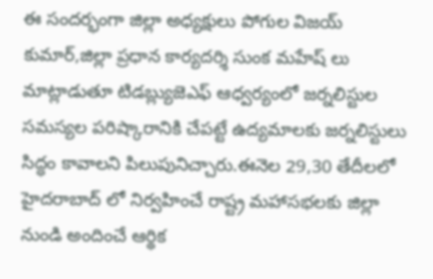ఈ సందర్భంగా జిల్లా అధ్యక్షులు పోగుల విజయ్ కుమార్,జిల్లా ప్రధాన కార్యదర్శి సుంక మహేష్ లు మాట్లాడుతూ టిడబ్ల్యుజెఎఫ్ ఆధ్వర్యంలో జర్నలిస్టుల సమస్యల పరిష్కారానికి చేపట్టే ఉద్యమాలకు జర్నలిస్టులు సిద్ధం కావాలని పిలుపునిచ్చారు.ఈనెల 29,30 తేదీలలో హైదరాబాద్ లో నిర్వహించే రాష్ట్ర మహాసభలకు జిల్లా నుండి అందించే ఆర్థిక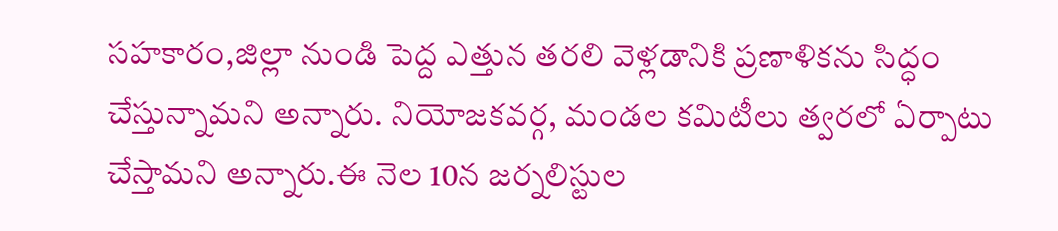సహకారం,జిల్లా నుండి పెద్ద ఎత్తున తరలి వెళ్లడానికి ప్రణాళికను సిద్ధం చేస్తున్నామని అన్నారు. నియోజకవర్గ, మండల కమిటీలు త్వరలో ఏర్పాటు చేస్తామని అన్నారు.ఈ నెల 10న జర్నలిస్టుల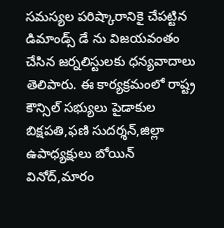సమస్యల పరిష్కారానికై చేపట్టిన డిమాండ్స్ డే ను విజయవంతం చేసిన జర్నలిస్టులకు ధన్యవాదాలు తెలిపారు. ఈ కార్యక్రమంలో రాష్ట్ర కౌన్సిల్ సభ్యులు పైడాకుల బిక్షపతి,ఫణి సుదర్శన్,జిల్లా ఉపాధ్యక్షులు బోయిన్ వినోద్,మారం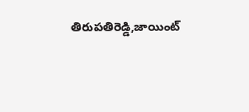తిరుపతిరెడ్డి,జాయింట్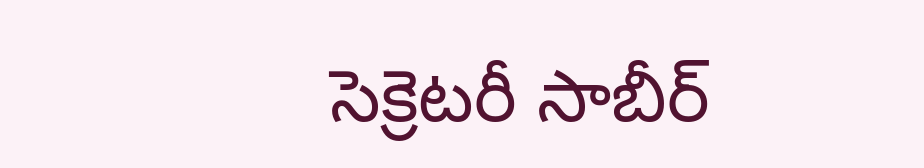సెక్రెటరీ సాబీర్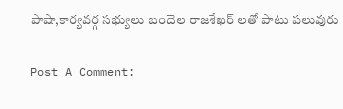పాషా,కార్యవర్గ సభ్యులు బందెల రాజశేఖర్ లతో పాటు పలువురు

Post A Comment: